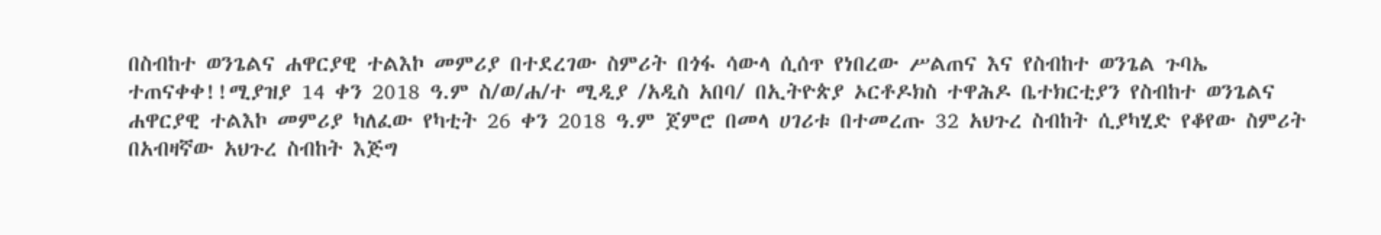በስብከተ ወንጌልና ሐዋርያዊ ተልእኮ መምሪያ በተደረገው ስምሪት በጎፋ ሳውላ ሲሰጥ የነበረው ሥልጠና እና የስብከተ ወንጌል ጉባኤ ተጠናቀቀ!!ሚያዝያ 14 ቀን 2018 ዓ.ም ስ/ወ/ሐ/ተ ሚዲያ /አዲስ አበባ/ በኢትዮጵያ ኦርቶዶክስ ተዋሕዶ ቤተክርቲያን የስብከተ ወንጌልና ሐዋርያዊ ተልእኮ መምሪያ ካለፈው የካቲት 26 ቀን 2018 ዓ.ም ጀምሮ በመላ ሀገሪቱ በተመረጡ 32 አህጉረ ስብከት ሲያካሂድ የቆየው ስምሪት በአብዛኛው አህጉረ ስብከት እጅግ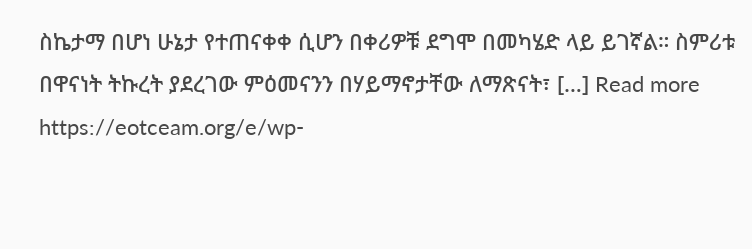ስኬታማ በሆነ ሁኔታ የተጠናቀቀ ሲሆን በቀሪዎቹ ደግሞ በመካሄድ ላይ ይገኛል። ስምሪቱ በዋናነት ትኩረት ያደረገው ምዕመናንን በሃይማኖታቸው ለማጽናት፣ […] Read more https://eotceam.org/e/wp-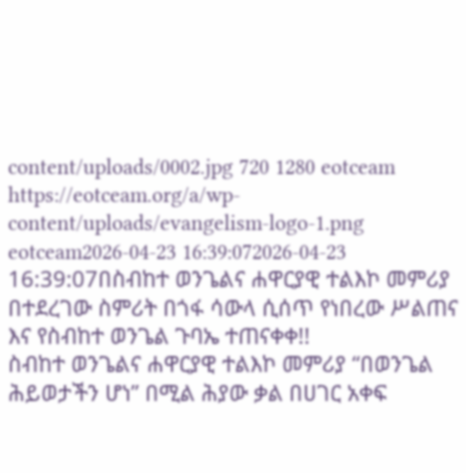content/uploads/0002.jpg 720 1280 eotceam https://eotceam.org/a/wp-content/uploads/evangelism-logo-1.png eotceam2026-04-23 16:39:072026-04-23 16:39:07በስብከተ ወንጌልና ሐዋርያዊ ተልእኮ መምሪያ በተደረገው ስምሪት በጎፋ ሳውላ ሲሰጥ የነበረው ሥልጠና እና የስብከተ ወንጌል ጉባኤ ተጠናቀቀ!!
ስብከተ ወንጌልና ሐዋርያዊ ተልእኮ መምሪያ “በወንጌል ሕይወታችን ሆነ” በሚል ሕያው ቃል በሀገር አቀፍ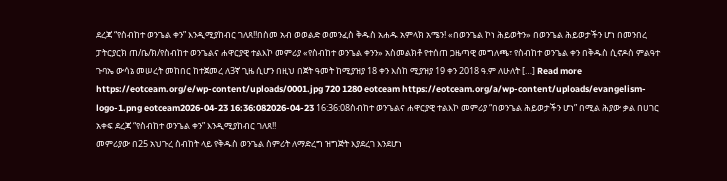ደረጃ “የስብከተ ወንጌል ቀን” እንዲሚያከብር ገለጸ!!በስመ አብ ወወልድ ወመንፈስ ቅዱስ አሐዱ አምላክ አሜን! «በወንጌል ኮነ ሕይወትን» በወንጌል ሕይወታችን ሆነ በመንበረ ፓትርያርክ ጠ/ቤ/ክ/የስብከተ ወንጌልና ሐዋርያዊ ተልእኮ መምሪያ «የስብከተ ወንጌል ቀንን» አስመልክቶ የተሰጠ ጋዜጣዊ መግለጫ፣ የስብከተ ወንጌል ቀን በቅዱስ ሲኖዶስ ምልዓተ ጉባኤ ውሳኔ መሠረት መከበር ከተጀመረ ለ3ኛ ጊዜ ሲሆን በዚህ በጀት ዓመት ከሚያዝያ 18 ቀን እስከ ሚያዝያ 19 ቀን 2018 ዓ.ም ለሁለት […] Read more https://eotceam.org/e/wp-content/uploads/0001.jpg 720 1280 eotceam https://eotceam.org/a/wp-content/uploads/evangelism-logo-1.png eotceam2026-04-23 16:36:082026-04-23 16:36:08ስብከተ ወንጌልና ሐዋርያዊ ተልእኮ መምሪያ “በወንጌል ሕይወታችን ሆነ” በሚል ሕያው ቃል በሀገር አቀፍ ደረጃ “የስብከተ ወንጌል ቀን” እንዲሚያከብር ገለጸ!!
መምሪያው በ25 አህጉረ ስብከት ላይ የቅዱስ ወንጌል ስምሪት ለማድረግ ዝግጅት እያደረገ እንደሆነ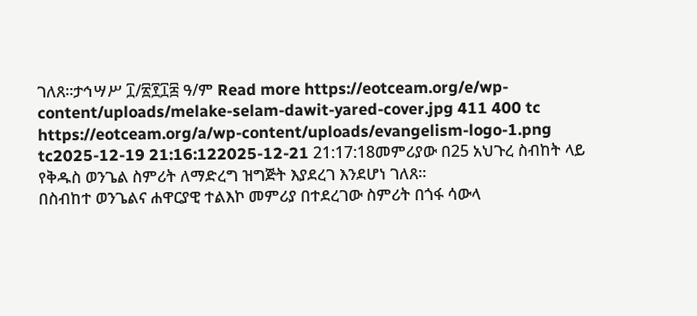ገለጸ።ታኅሣሥ ፲/፳፻፲፰ ዓ/ም Read more https://eotceam.org/e/wp-content/uploads/melake-selam-dawit-yared-cover.jpg 411 400 tc https://eotceam.org/a/wp-content/uploads/evangelism-logo-1.png tc2025-12-19 21:16:122025-12-21 21:17:18መምሪያው በ25 አህጉረ ስብከት ላይ የቅዱስ ወንጌል ስምሪት ለማድረግ ዝግጅት እያደረገ እንደሆነ ገለጸ።
በስብከተ ወንጌልና ሐዋርያዊ ተልእኮ መምሪያ በተደረገው ስምሪት በጎፋ ሳውላ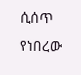ሲሰጥ የነበረው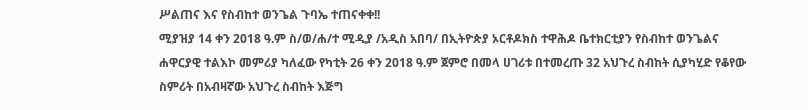ሥልጠና እና የስብከተ ወንጌል ጉባኤ ተጠናቀቀ!!
ሚያዝያ 14 ቀን 2018 ዓ.ም ስ/ወ/ሐ/ተ ሚዲያ /አዲስ አበባ/ በኢትዮጵያ ኦርቶዶክስ ተዋሕዶ ቤተክርቲያን የስብከተ ወንጌልና ሐዋርያዊ ተልእኮ መምሪያ ካለፈው የካቲት 26 ቀን 2018 ዓ.ም ጀምሮ በመላ ሀገሪቱ በተመረጡ 32 አህጉረ ስብከት ሲያካሂድ የቆየው ስምሪት በአብዛኛው አህጉረ ስብከት እጅግ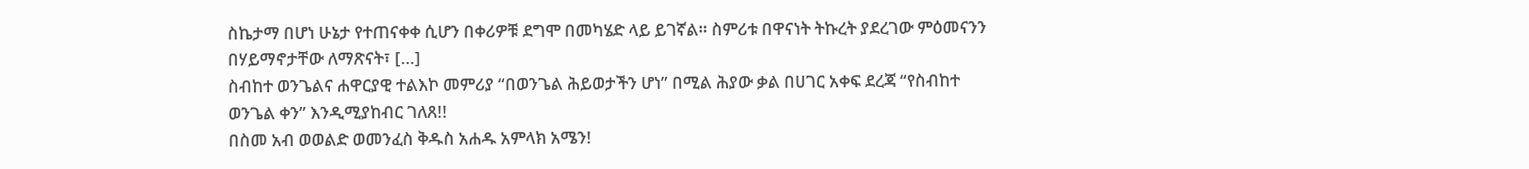ስኬታማ በሆነ ሁኔታ የተጠናቀቀ ሲሆን በቀሪዎቹ ደግሞ በመካሄድ ላይ ይገኛል። ስምሪቱ በዋናነት ትኩረት ያደረገው ምዕመናንን በሃይማኖታቸው ለማጽናት፣ […]
ስብከተ ወንጌልና ሐዋርያዊ ተልእኮ መምሪያ “በወንጌል ሕይወታችን ሆነ” በሚል ሕያው ቃል በሀገር አቀፍ ደረጃ “የስብከተ ወንጌል ቀን” እንዲሚያከብር ገለጸ!!
በስመ አብ ወወልድ ወመንፈስ ቅዱስ አሐዱ አምላክ አሜን!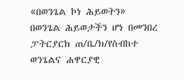«በወንጌል ኮነ ሕይወትን» በወንጌል ሕይወታችን ሆነ በመንበረ ፓትርያርክ ጠ/ቤ/ክ/የስብከተ ወንጌልና ሐዋርያዊ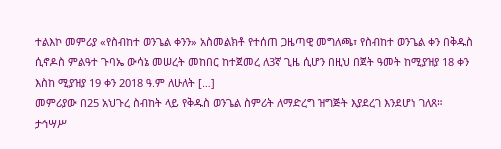ተልእኮ መምሪያ «የስብከተ ወንጌል ቀንን» አስመልክቶ የተሰጠ ጋዜጣዊ መግለጫ፣ የስብከተ ወንጌል ቀን በቅዱስ ሲኖዶስ ምልዓተ ጉባኤ ውሳኔ መሠረት መከበር ከተጀመረ ለ3ኛ ጊዜ ሲሆን በዚህ በጀት ዓመት ከሚያዝያ 18 ቀን እስከ ሚያዝያ 19 ቀን 2018 ዓ.ም ለሁለት […]
መምሪያው በ25 አህጉረ ስብከት ላይ የቅዱስ ወንጌል ስምሪት ለማድረግ ዝግጅት እያደረገ እንደሆነ ገለጸ።
ታኅሣሥ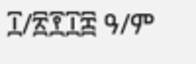፲/፳፻፲፰ ዓ/ም